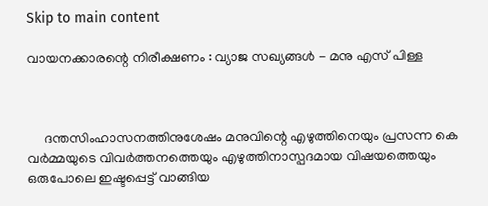Skip to main content

വായനക്കാരന്റെ നിരീക്ഷണം : വ്യാജ സഖ്യങ്ങൾ - മനു എസ് പിള്ള



     ദന്തസിംഹാസനത്തിനുശേഷം മനുവിന്റെ എഴുത്തിനെയും പ്രസന്ന കെ വർമ്മയുടെ വിവർത്തനത്തെയും എഴുത്തിനാസ്പദമായ വിഷയത്തെയും ഒരുപോലെ ഇഷ്ടപ്പെട്ട് വാങ്ങിയ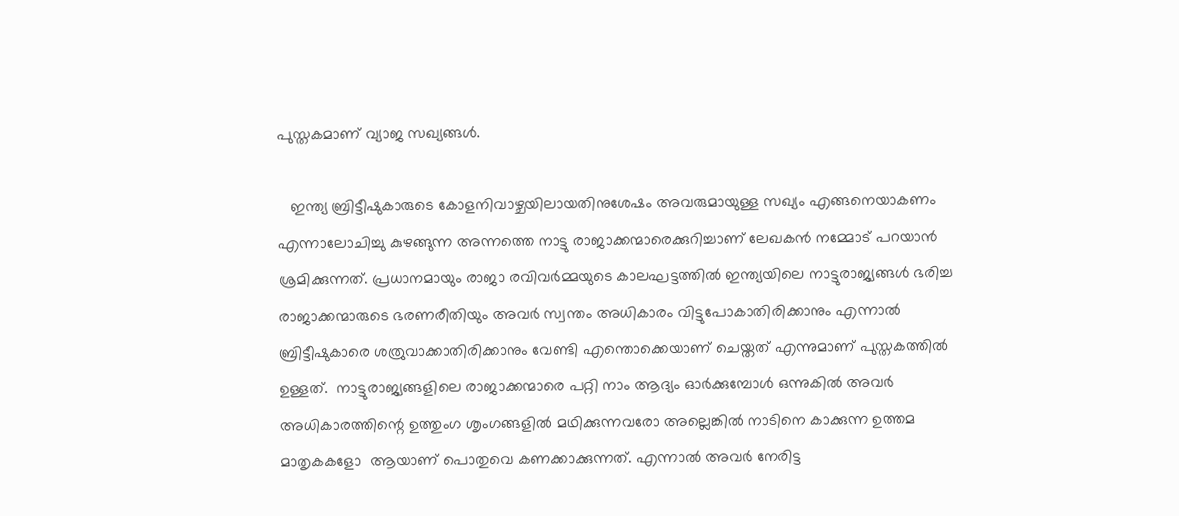പുസ്തകമാണ് വ്യാജ സഖ്യങ്ങൾ.

   ഇന്ത്യ ബ്രിട്ടീഷുകാരുടെ കോളനിവാഴ്ചയിലായതിനുശേഷം അവരുമായുള്ള സഖ്യം എങ്ങനെയാകണം എന്നാലോചിച്ചു കുഴങ്ങുന്ന അന്നത്തെ നാട്ടു രാജാക്കന്മാരെക്കുറിച്ചാണ് ലേഖകൻ നമ്മോട് പറയാൻ ശ്രമിക്കുന്നത്. പ്രധാനമായും രാജാ രവിവർമ്മയുടെ കാലഘട്ടത്തിൽ ഇന്ത്യയിലെ നാട്ടുരാജ്യങ്ങൾ ഭരിച്ച രാജാക്കന്മാരുടെ ഭരണരീതിയും അവർ സ്വന്തം അധികാരം വിട്ടുപോകാതിരിക്കാനും എന്നാൽ ബ്രിട്ടീഷുകാരെ ശത്രുവാക്കാതിരിക്കാനും വേണ്ടി എന്തൊക്കെയാണ് ചെയ്തത് എന്നുമാണ് പുസ്തകത്തിൽ ഉള്ളത്.  നാട്ടുരാജ്യങ്ങളിലെ രാജാക്കന്മാരെ പറ്റി നാം ആദ്യം ഓർക്കുമ്പോൾ ഒന്നുകിൽ അവർ അധികാരത്തിന്റെ ഉത്തുംഗ ശൃംഗങ്ങളിൽ മഥിക്കുന്നവരോ അല്ലെങ്കിൽ നാടിനെ കാക്കുന്ന ഉത്തമ മാതൃകകളോ  ആയാണ് പൊതുവെ കണക്കാക്കുന്നത്. എന്നാൽ അവർ നേരിട്ട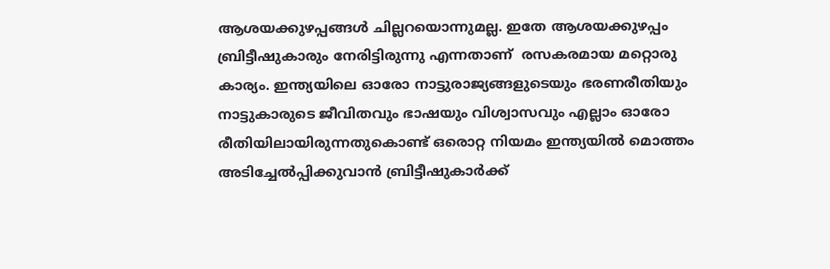ആശയക്കുഴപ്പങ്ങൾ ചില്ലറയൊന്നുമല്ല. ഇതേ ആശയക്കുഴപ്പം ബ്രിട്ടീഷുകാരും നേരിട്ടിരുന്നു എന്നതാണ്  രസകരമായ മറ്റൊരു കാര്യം. ഇന്ത്യയിലെ ഓരോ നാട്ടുരാജ്യങ്ങളുടെയും ഭരണരീതിയും നാട്ടുകാരുടെ ജീവിതവും ഭാഷയും വിശ്വാസവും എല്ലാം ഓരോ രീതിയിലായിരുന്നതുകൊണ്ട് ഒരൊറ്റ നിയമം ഇന്ത്യയിൽ മൊത്തം അടിച്ചേൽപ്പിക്കുവാൻ ബ്രിട്ടീഷുകാർക്ക്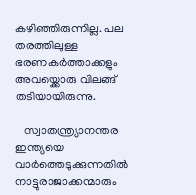കഴിഞ്ഞിരുന്നില്ല. പല തരത്തിലുള്ള ഭരണകർത്താക്കളും അവയ്ക്കൊരു വിലങ്ങ് തടിയായിരുന്നു.

   സ്വാതന്ത്ര്യാനന്തര ഇന്ത്യയെ വാർത്തെടുക്കുന്നതിൽ നാട്ടുരാജാക്കന്മാരും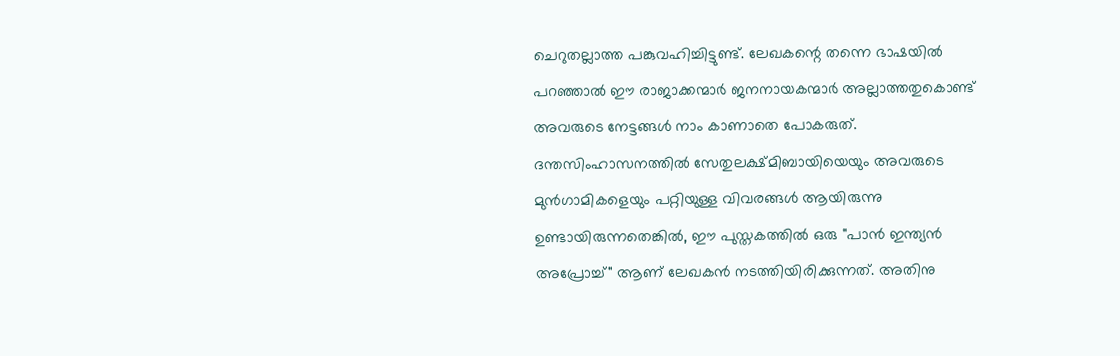ചെറുതല്ലാത്ത പങ്കുവഹിച്ചിട്ടുണ്ട്. ലേഖകന്റെ തന്നെ ഭാഷയിൽ പറഞ്ഞാൽ ഈ രാജാക്കന്മാർ ജനനായകന്മാർ അല്ലാത്തതുകൊണ്ട് അവരുടെ നേട്ടങ്ങൾ നാം കാണാതെ പോകരുത്.  ദന്തസിംഹാസനത്തിൽ സേതുലക്ഷ്മിബായിയെയും അവരുടെ മുൻഗാമികളെയും പറ്റിയുള്ള വിവരങ്ങൾ ആയിരുന്നു ഉണ്ടായിരുന്നതെങ്കിൽ, ഈ പുസ്തകത്തിൽ ഒരു "പാൻ ഇന്ത്യൻ അപ്രോച്ച്" ആണ് ലേഖകൻ നടത്തിയിരിക്കുന്നത്. അതിനു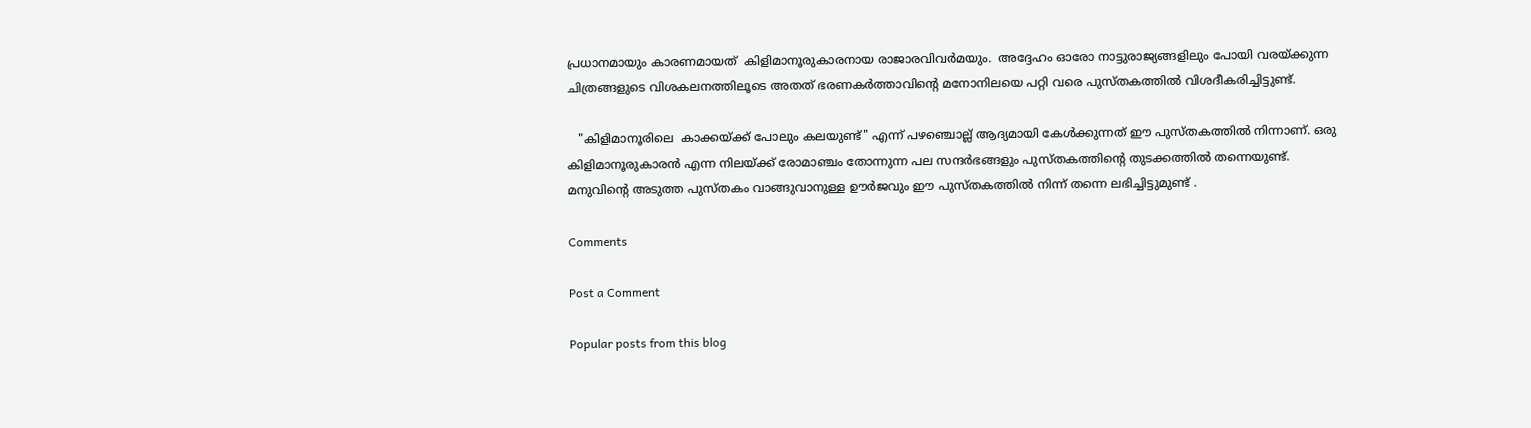പ്രധാനമായും കാരണമായത്  കിളിമാനൂരുകാരനായ രാജാരവിവർമയും.  അദ്ദേഹം ഓരോ നാട്ടുരാജ്യങ്ങളിലും പോയി വരയ്ക്കുന്ന ചിത്രങ്ങളുടെ വിശകലനത്തിലൂടെ അതത് ഭരണകർത്താവിന്റെ മനോനിലയെ പറ്റി വരെ പുസ്തകത്തിൽ വിശദീകരിച്ചിട്ടുണ്ട്.

   "കിളിമാനൂരിലെ  കാക്കയ്ക്ക് പോലും കലയുണ്ട്" എന്ന് പഴഞ്ചൊല്ല് ആദ്യമായി കേൾക്കുന്നത് ഈ പുസ്തകത്തിൽ നിന്നാണ്. ഒരു കിളിമാനൂരുകാരൻ എന്ന നിലയ്ക്ക് രോമാഞ്ചം തോന്നുന്ന പല സന്ദർഭങ്ങളും പുസ്തകത്തിന്റെ തുടക്കത്തിൽ തന്നെയുണ്ട്.  മനുവിന്റെ അടുത്ത പുസ്തകം വാങ്ങുവാനുള്ള ഊർജവും ഈ പുസ്തകത്തിൽ നിന്ന് തന്നെ ലഭിച്ചിട്ടുമുണ്ട് .

Comments

Post a Comment

Popular posts from this blog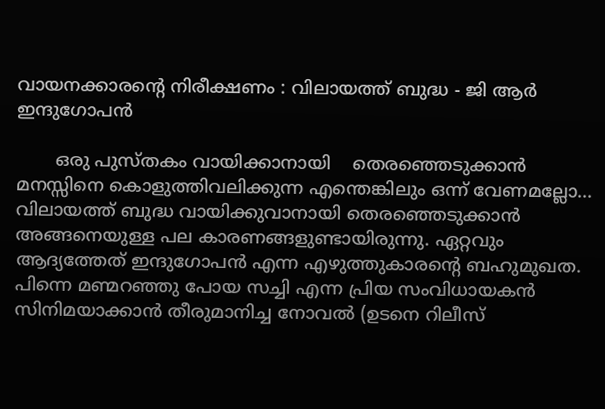വായനക്കാരൻ്റെ നിരീക്ഷണം : വിലായത്ത് ബുദ്ധ - ജി ആർ ഇന്ദുഗോപൻ

       ഒരു പുസ്തകം വായിക്കാനായി    തെരഞ്ഞെടുക്കാൻ മനസ്സിനെ കൊളുത്തിവലിക്കുന്ന എന്തെങ്കിലും ഒന്ന് വേണമല്ലോ... വിലായത്ത് ബുദ്ധ വായിക്കുവാനായി തെരഞ്ഞെടുക്കാൻ അങ്ങനെയുള്ള പല കാരണങ്ങളുണ്ടായിരുന്നു. ഏറ്റവും ആദ്യത്തേത് ഇന്ദുഗോപൻ എന്ന എഴുത്തുകാരന്റെ ബഹുമുഖത. പിന്നെ മണ്മറഞ്ഞു പോയ സച്ചി എന്ന പ്രിയ സംവിധായകൻ സിനിമയാക്കാൻ തീരുമാനിച്ച നോവൽ (ഉടനെ റിലീസ്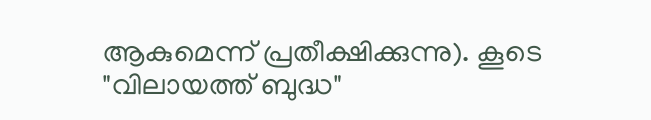ആകുമെന്ന് പ്രതീക്ഷിക്കുന്നു). കൂടെ "വിലായത്ത് ബുദ്ധ"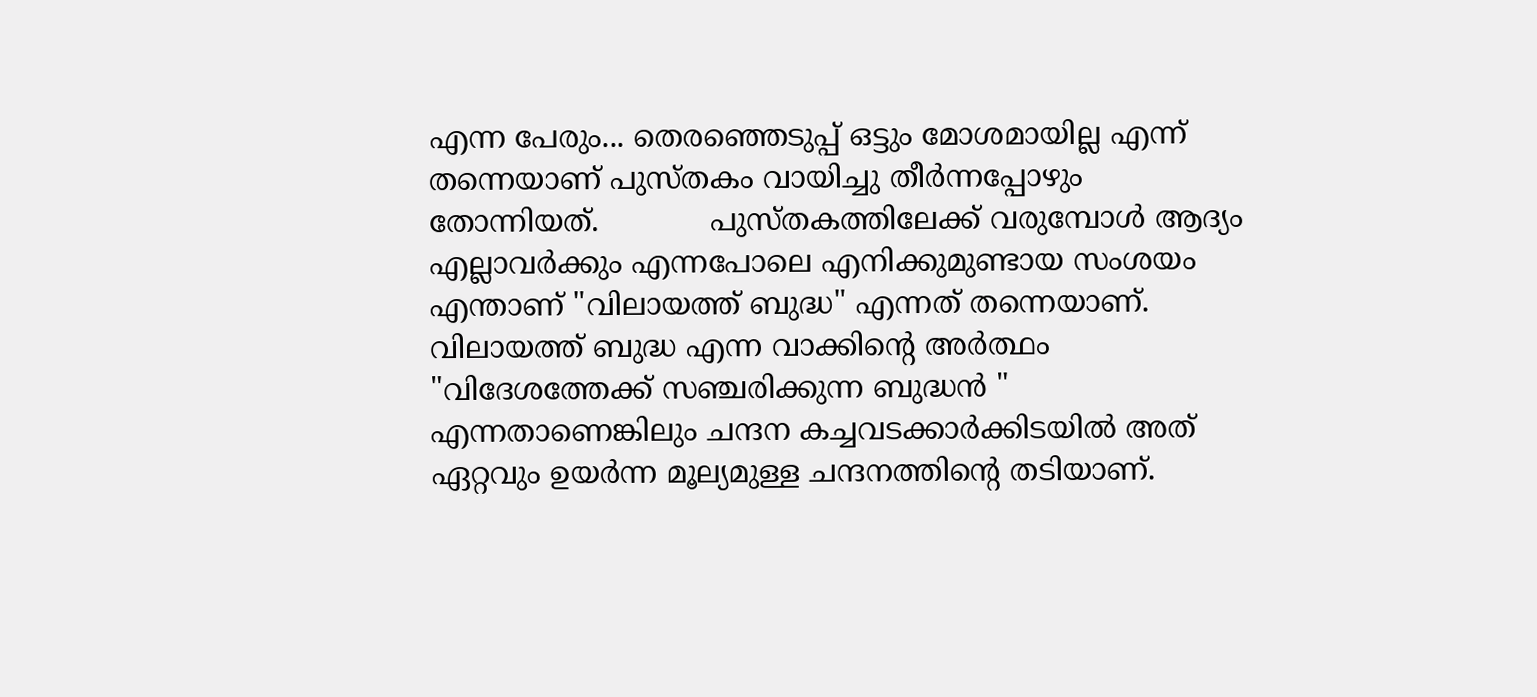എന്ന പേരും... തെരഞ്ഞെടുപ്പ് ഒട്ടും മോശമായില്ല എന്ന് തന്നെയാണ് പുസ്തകം വായിച്ചു തീർന്നപ്പോഴും തോന്നിയത്.            പുസ്തകത്തിലേക്ക് വരുമ്പോൾ ആദ്യം എല്ലാവർക്കും എന്നപോലെ എനിക്കുമുണ്ടായ സംശയം എന്താണ് "വിലായത്ത് ബുദ്ധ" എന്നത് തന്നെയാണ്. വിലായത്ത് ബുദ്ധ എന്ന വാക്കിന്റെ അർത്ഥം "വിദേശത്തേക്ക് സഞ്ചരിക്കുന്ന ബുദ്ധൻ " എന്നതാണെങ്കിലും ചന്ദന കച്ചവടക്കാർക്കിടയിൽ അത് ഏറ്റവും ഉയർന്ന മൂല്യമുള്ള ചന്ദനത്തിന്റെ തടിയാണ്.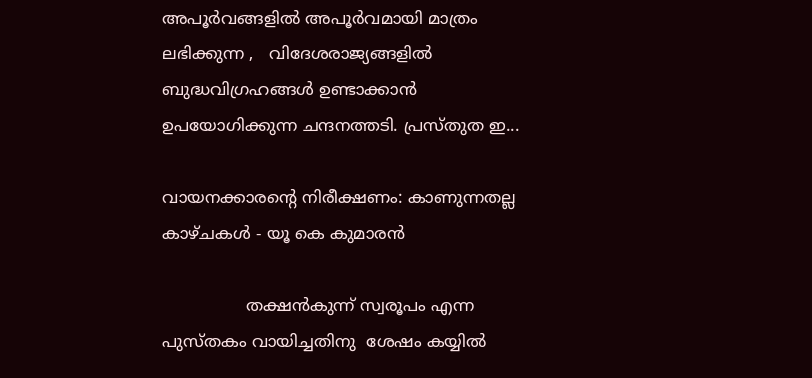അപൂർവങ്ങളിൽ അപൂർവമായി മാത്രം ലഭിക്കുന്ന ,   വിദേശരാജ്യങ്ങളിൽ ബുദ്ധവിഗ്രഹങ്ങൾ ഉണ്ടാക്കാൻ ഉപയോഗിക്കുന്ന ചന്ദനത്തടി. പ്രസ്തുത ഇ...

വായനക്കാരൻ്റെ നിരീക്ഷണം: കാണുന്നതല്ല കാഴ്ചകൾ - യൂ കെ കുമാരൻ

                തക്ഷൻകുന്ന് സ്വരൂപം എന്ന പുസ്തകം വായിച്ചതിനു  ശേഷം കയ്യിൽ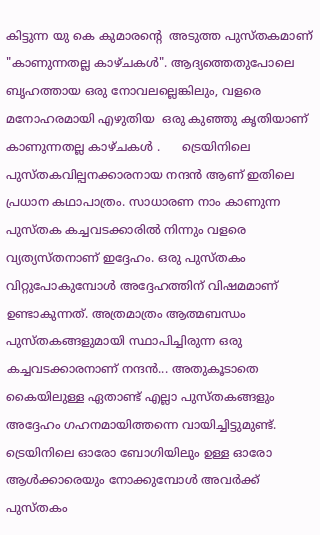കിട്ടുന്ന യു കെ കുമാരന്റെ  അടുത്ത പുസ്തകമാണ് "കാണുന്നതല്ല കാഴ്ചകൾ". ആദ്യത്തെതുപോലെ ബൃഹത്തായ ഒരു നോവലല്ലെങ്കിലും, വളരെ മനോഹരമായി എഴുതിയ  ഒരു കുഞ്ഞു കൃതിയാണ് കാണുന്നതല്ല കാഴ്ചകൾ .      ട്രെയിനിലെ പുസ്തകവില്പനക്കാരനായ നന്ദൻ ആണ് ഇതിലെ പ്രധാന കഥാപാത്രം. സാധാരണ നാം കാണുന്ന പുസ്തക കച്ചവടക്കാരിൽ നിന്നും വളരെ വ്യത്യസ്തനാണ് ഇദ്ദേഹം. ഒരു പുസ്തകം വിറ്റുപോകുമ്പോൾ അദ്ദേഹത്തിന് വിഷമമാണ് ഉണ്ടാകുന്നത്. അത്രമാത്രം ആത്മബന്ധം പുസ്തകങ്ങളുമായി സ്ഥാപിച്ചിരുന്ന ഒരു കച്ചവടക്കാരനാണ് നന്ദൻ... അതുകൂടാതെ കൈയിലുള്ള ഏതാണ്ട് എല്ലാ പുസ്തകങ്ങളും അദ്ദേഹം ഗഹനമായിത്തന്നെ വായിച്ചിട്ടുമുണ്ട്. ട്രെയിനിലെ ഓരോ ബോഗിയിലും ഉള്ള ഓരോ ആൾക്കാരെയും നോക്കുമ്പോൾ അവർക്ക് പുസ്തകം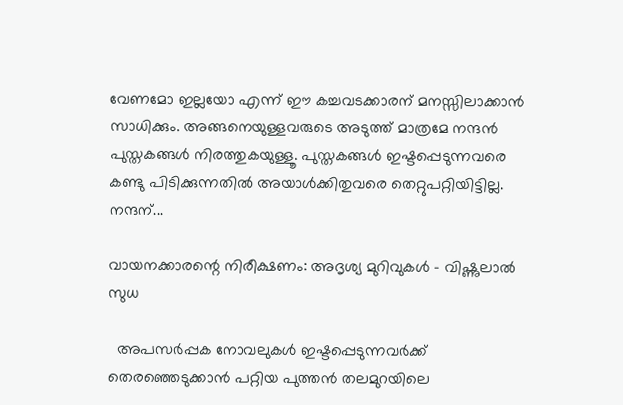വേണമോ ഇല്ലയോ എന്ന് ഈ കച്ചവടക്കാരന് മനസ്സിലാക്കാൻ സാധിക്കും. അങ്ങനെയുള്ളവരുടെ അടുത്ത് മാത്രമേ നന്ദൻ പുസ്തകങ്ങൾ നിരത്തുകയുള്ളൂ. പുസ്തകങ്ങൾ ഇഷ്ടപ്പെടുന്നവരെ കണ്ടു പിടിക്കുന്നതിൽ അയാൾക്കിതുവരെ തെറ്റുപറ്റിയിട്ടില്ല. നന്ദന്...

വായനക്കാരന്റെ നിരീക്ഷണം: അദൃശ്യ മുറിവുകൾ - വിഷ്ണുലാൽ സുധ

  അപസർപ്പക നോവലുകൾ ഇഷ്ടപ്പെടുന്നവർക്ക് തെരഞ്ഞെടുക്കാൻ പറ്റിയ പുത്തൻ തലമുറയിലെ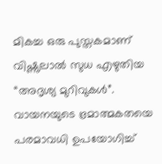മികച്ച ഒരു പുസ്തകമാണ് വിഷ്ണുലാൽ സുധ എഴുതിയ “അദൃശ്യ മുറിവുകൾ”. വായനയുടെ ഭ്രമാത്മകതയെ പരമാവധി ഉപയോഗിച്ച്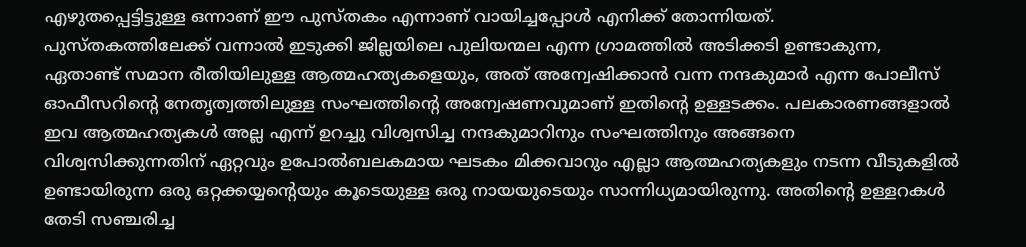എഴുതപ്പെട്ടിട്ടുള്ള ഒന്നാണ് ഈ പുസ്തകം എന്നാണ് വായിച്ചപ്പോൾ എനിക്ക് തോന്നിയത്.    പുസ്തകത്തിലേക്ക് വന്നാൽ ഇടുക്കി ജില്ലയിലെ പുലിയന്മല എന്ന ഗ്രാമത്തിൽ അടിക്കടി ഉണ്ടാകുന്ന, ഏതാണ്ട് സമാന രീതിയിലുള്ള ആത്മഹത്യകളെയും, അത് അന്വേഷിക്കാൻ വന്ന നന്ദകുമാർ എന്ന പോലീസ് ഓഫീസറിന്റെ നേതൃത്വത്തിലുള്ള സംഘത്തിന്റെ അന്വേഷണവുമാണ് ഇതിന്റെ ഉള്ളടക്കം. പലകാരണങ്ങളാൽ ഇവ ആത്മഹത്യകൾ അല്ല എന്ന് ഉറച്ചു വിശ്വസിച്ച നന്ദകുമാറിനും സംഘത്തിനും അങ്ങനെ വിശ്വസിക്കുന്നതിന് ഏറ്റവും ഉപോൽബലകമായ ഘടകം മിക്കവാറും എല്ലാ ആത്മഹത്യകളും നടന്ന വീടുകളിൽ ഉണ്ടായിരുന്ന ഒരു ഒറ്റക്കയ്യന്റെയും കൂടെയുള്ള ഒരു നായയുടെയും സാന്നിധ്യമായിരുന്നു. അതിന്റെ ഉള്ളറകൾ തേടി സഞ്ചരിച്ച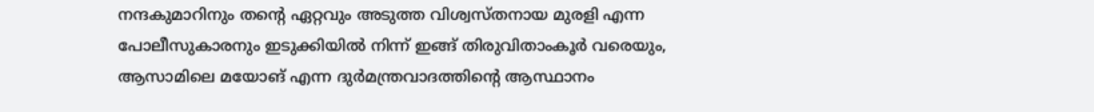നന്ദകുമാറിനും തന്റെ ഏറ്റവും അടുത്ത വിശ്വസ്തനായ മുരളി എന്ന പോലീസുകാരനും ഇടുക്കിയിൽ നിന്ന് ഇങ്ങ് തിരുവിതാംകൂർ വരെയും, ആസാമിലെ മയോങ് എന്ന ദുർമന്ത്രവാദത്തിന്റെ ആസ്ഥാനം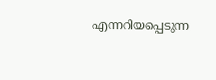എന്നറിയപ്പെടുന്ന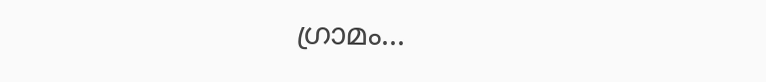ഗ്രാമം...